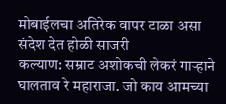मोबाईलचा अतिरेक वापर टाळा असा संदेश देत होळी साजरी
कल्याण: सम्राट अशोकची लेकरं गाऱ्हाने घालताव रे महाराजा. जो काय आमच्या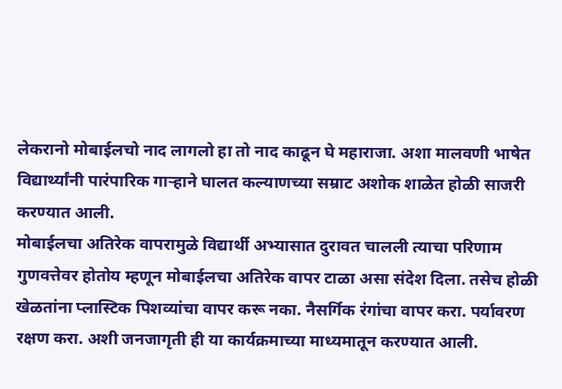लेकरानो मोबाईलचो नाद लागलो हा तो नाद काढून घे महाराजा. अशा मालवणी भाषेत विद्यार्थ्यांनी पारंपारिक गाऱ्हाने घालत कल्याणच्या सम्राट अशोक शाळेत होळी साजरी करण्यात आली.
मोबाईलचा अतिरेक वापरामुळे विद्यार्थी अभ्यासात दुरावत चालली त्याचा परिणाम गुणवत्तेवर होतोय म्हणून मोबाईलचा अतिरेक वापर टाळा असा संदेश दिला. तसेच होळी खेळतांना प्लास्टिक पिशव्यांचा वापर करू नका. नैसर्गिक रंगांचा वापर करा. पर्यावरण रक्षण करा. अशी जनजागृती ही या कार्यक्रमाच्या माध्यमातून करण्यात आली.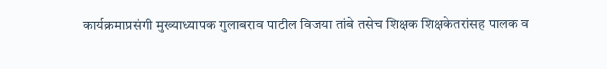कार्यक्रमाप्रसंगी मुख्याध्यापक गुलाबराव पाटील विजया तांबे तसेच शिक्षक शिक्षकेतरांसह पालक व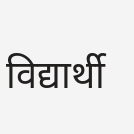विद्यार्थी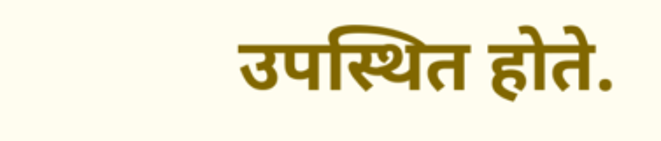उपस्थित होते.